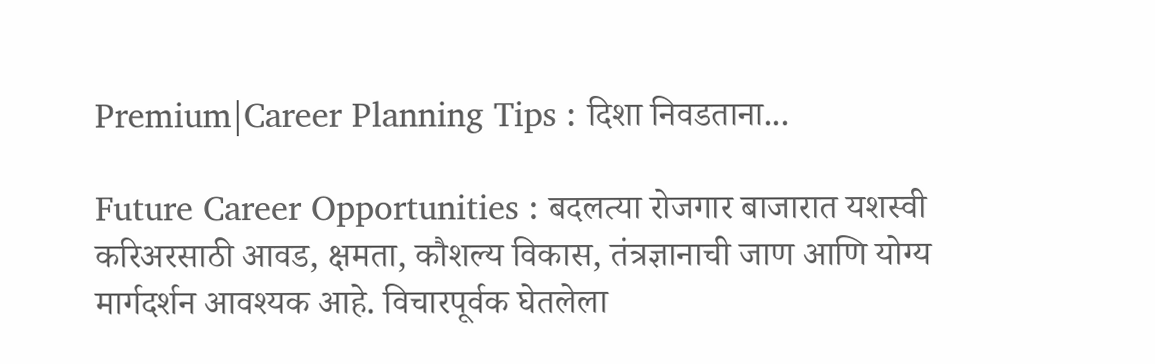Premium|Career Planning Tips : दिशा निवडताना...

Future Career Opportunities : बदलत्या रोजगार बाजारात यशस्वी करिअरसाठी आवड, क्षमता, कौशल्य विकास, तंत्रज्ञानाची जाण आणि योग्य मार्गदर्शन आवश्यक आहे. विचारपूर्वक घेतलेला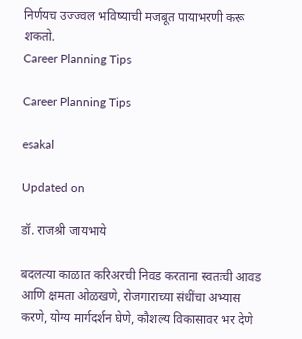निर्णयच उज्ज्वल भविष्याची मजबूत पायाभरणी करू शकतो.
Career Planning Tips

Career Planning Tips

esakal

Updated on

डॉ. राजश्री जायभाये

बदलत्या काळात करिअरची निवड करताना स्वतःची आवड आणि क्षमता ओळखणे, रोजगाराच्या संधींचा अभ्यास करणे, योग्य मार्गदर्शन घेणे, कौशल्य विकासावर भर देणे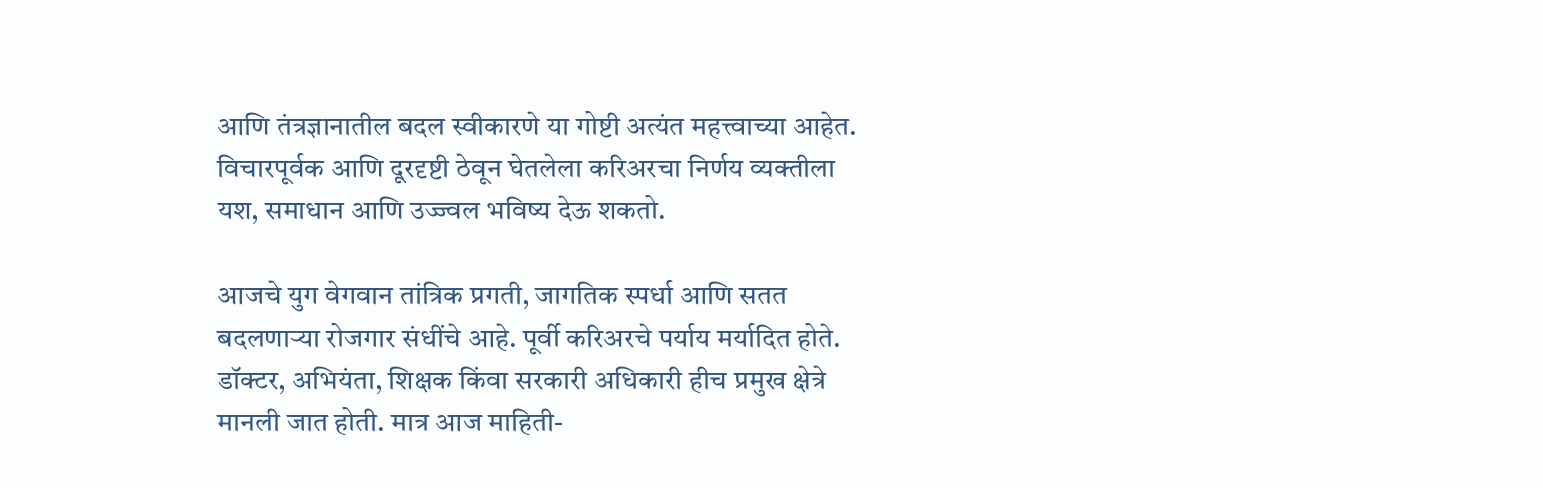आणि तंत्रज्ञानातील बदल स्वीकारणे या गोष्टी अत्यंत महत्त्वाच्या आहेत. विचारपूर्वक आणि दूरदृष्टी ठेवून घेतलेला करिअरचा निर्णय व्यक्तीला यश, समाधान आणि उज्ज्वल भविष्य देऊ शकतो.

आजचे युग वेगवान तांत्रिक प्रगती, जागतिक स्पर्धा आणि सतत बदलणाऱ्या रोजगार संधींचे आहे. पूर्वी करिअरचे पर्याय मर्यादित होते. डॉक्टर, अभियंता, शिक्षक किंवा सरकारी अधिकारी हीच प्रमुख क्षेत्रे मानली जात होती. मात्र आज माहिती-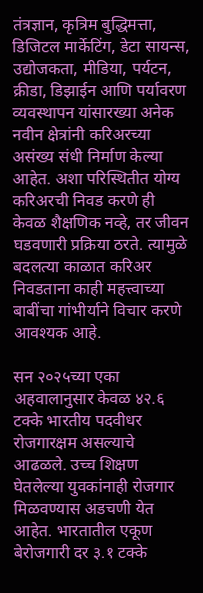तंत्रज्ञान, कृत्रिम बुद्धिमत्ता, डिजिटल मार्केटिंग, डेटा सायन्स, उद्योजकता, मीडिया, पर्यटन, क्रीडा, डिझाईन आणि पर्यावरण व्यवस्थापन यांसारख्या अनेक नवीन क्षेत्रांनी करिअरच्या असंख्य संधी निर्माण केल्या आहेत. अशा परिस्थितीत योग्य करिअरची निवड करणे ही केवळ शैक्षणिक नव्हे, तर जीवन घडवणारी प्रक्रिया ठरते. त्यामुळे बदलत्या काळात करिअर निवडताना काही महत्त्वाच्या बाबींचा गांभीर्याने विचार करणे आवश्यक आहे.

सन २०२५च्या एका अहवालानुसार केवळ ४२.६ टक्के भारतीय पदवीधर रोजगारक्षम असल्याचे आढळले. उच्च शिक्षण घेतलेल्या युवकांनाही रोजगार मिळवण्यास अडचणी येत आहेत. भारतातील एकूण बेरोजगारी दर ३.१ टक्के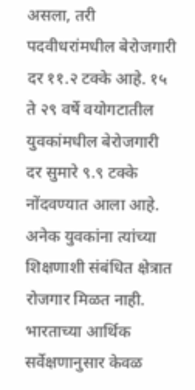असला, तरी पदवीधरांमधील बेरोजगारी दर ११.२ टक्के आहे. १५ ते २९ वर्षे वयोगटातील युवकांमधील बेरोजगारी दर सुमारे ९.९ टक्के नोंदवण्यात आला आहे. अनेक युवकांना त्यांच्या शिक्षणाशी संबंधित क्षेत्रात रोजगार मिळत नाही. भारताच्या आर्थिक सर्वेक्षणानुसार केवळ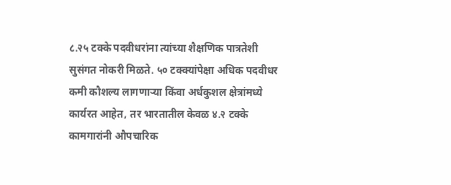८.२५ टक्के पदवीधरांना त्यांच्या शैक्षणिक पात्रतेशी सुसंगत नोकरी मिळते. ५० टक्क्यांपेक्षा अधिक पदवीधर कमी कौशल्य लागणाऱ्या किंवा अर्धकुशल क्षेत्रांमध्ये कार्यरत आहेत, तर भारतातील केवळ ४.२ टक्के कामगारांनी औपचारिक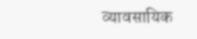व्यावसायिक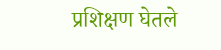प्रशिक्षण घेतले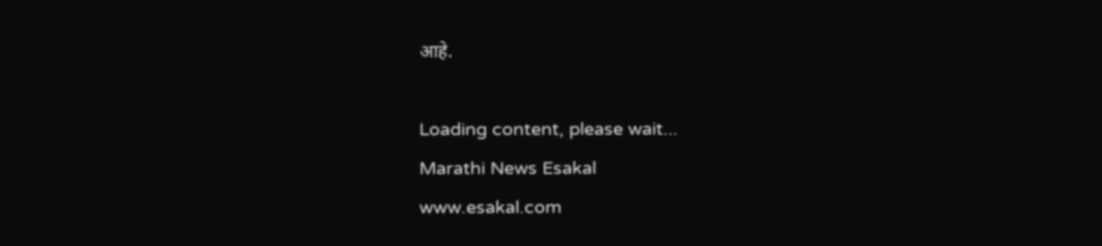आहे.

Loading content, please wait...
Marathi News Esakal
www.esakal.com